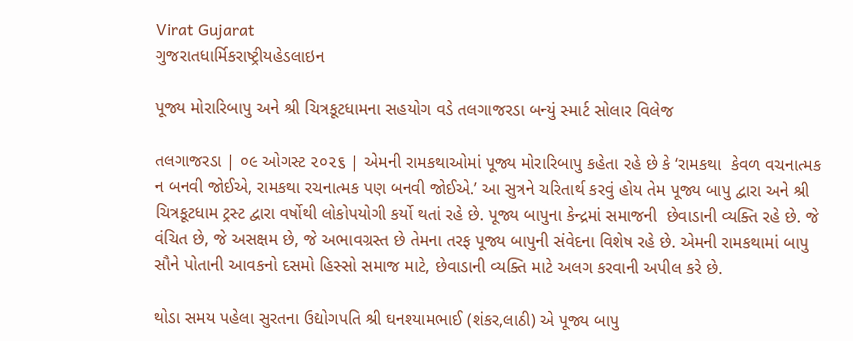Virat Gujarat
ગુજરાતધાર્મિકરાષ્ટ્રીયહેડલાઇન

પૂજ્ય મોરારિબાપુ અને શ્રી ચિત્રકૂટધામના સહયોગ વડે તલગાજરડા બન્યું સ્માર્ટ સોલાર વિલેજ

તલગાજરડા | ૦૯ ઓગસ્ટ ૨૦૨૬ | એમની રામકથાઓમાં પૂજ્ય મોરારિબાપુ કહેતા રહે છે કે ‘રામકથા  કેવળ વચનાત્મક ન બનવી જોઈએ, રામકથા રચનાત્મક પણ બનવી જોઈએ.’ આ સુત્રને ચરિતાર્થ કરવું હોય તેમ પૂજ્ય બાપુ દ્વારા અને શ્રી ચિત્રકૂટધામ ટ્રસ્ટ દ્વારા વર્ષોથી લોકોપયોગી કર્યો થતાં રહે છે. પૂજ્ય બાપુના કેન્દ્રમાં સમાજની  છેવાડાની વ્યક્તિ રહે છે. જે વંચિત છે, જે અસક્ષમ છે, જે અભાવગ્રસ્ત છે તેમના તરફ પૂજ્ય બાપુની સંવેદના વિશેષ રહે છે. એમની રામકથામાં બાપુ સૌને પોતાની આવકનો દસમો હિસ્સો સમાજ માટે, છેવાડાની વ્યક્તિ માટે અલગ કરવાની અપીલ કરે છે.

થોડા સમય પહેલા સુરતના ઉદ્યોગપતિ શ્રી ઘનશ્યામભાઈ (શંકર,લાઠી) એ પૂજ્ય બાપુ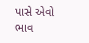પાસે એવો ભાવ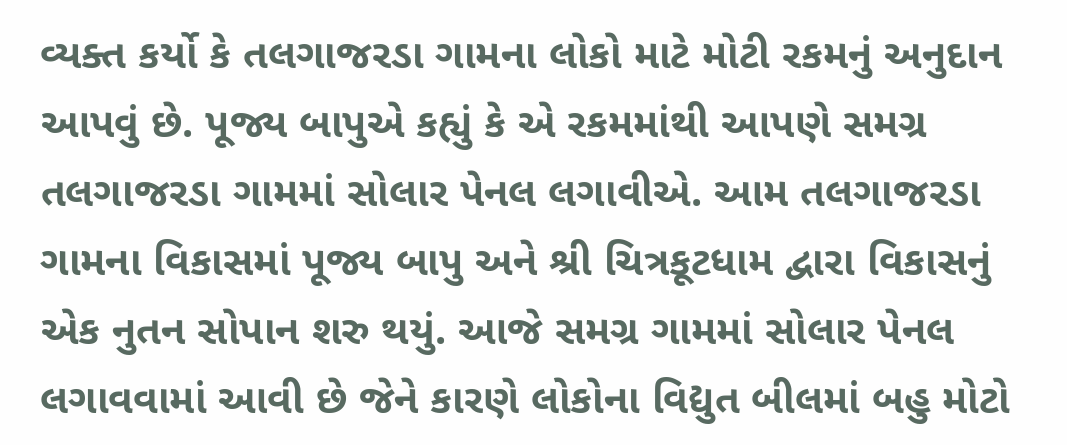વ્યક્ત કર્યો કે તલગાજરડા ગામના લોકો માટે મોટી રકમનું અનુદાન આપવું છે. પૂજ્ય બાપુએ કહ્યું કે એ રકમમાંથી આપણે સમગ્ર તલગાજરડા ગામમાં સોલાર પેનલ લગાવીએ. આમ તલગાજરડા ગામના વિકાસમાં પૂજ્ય બાપુ અને શ્રી ચિત્રકૂટધામ દ્વારા વિકાસનું એક નુતન સોપાન શરુ થયું. આજે સમગ્ર ગામમાં સોલાર પેનલ લગાવવામાં આવી છે જેને કારણે લોકોના વિદ્યુત બીલમાં બહુ મોટો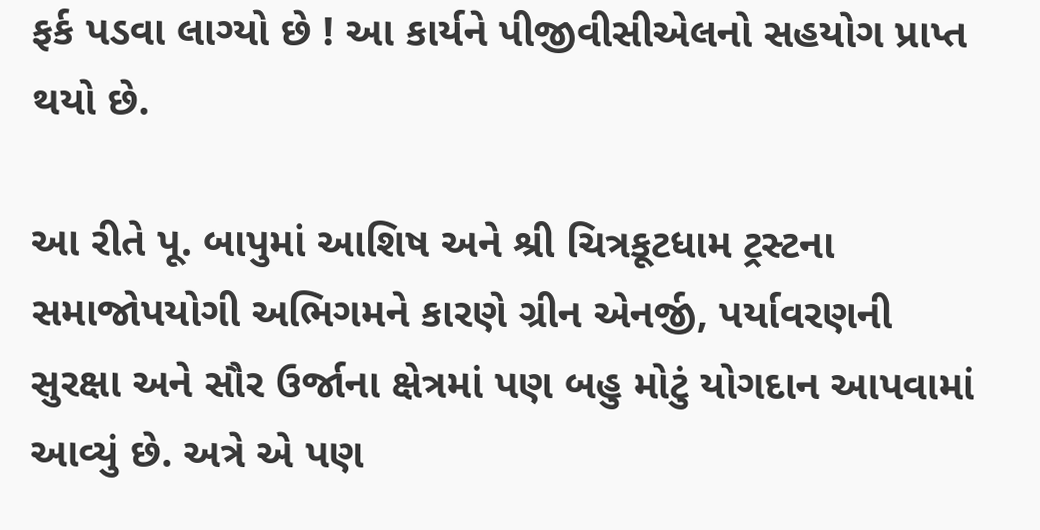ફર્ક પડવા લાગ્યો છે ! આ કાર્યને પીજીવીસીએલનો સહયોગ પ્રાપ્ત થયો છે.

આ રીતે પૂ. બાપુમાં આશિષ અને શ્રી ચિત્રકૂટધામ ટ્રસ્ટના સમાજોપયોગી અભિગમને કારણે ગ્રીન એનર્જી, પર્યાવરણની સુરક્ષા અને સૌર ઉર્જાના ક્ષેત્રમાં પણ બહુ મોટું યોગદાન આપવામાં આવ્યું છે. અત્રે એ પણ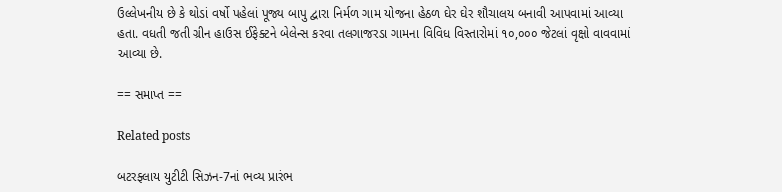ઉલ્લેખનીય છે કે થોડાં વર્ષો પહેલાં પૂજ્ય બાપુ દ્વારા નિર્મળ ગામ યોજના હેઠળ ઘેર ઘેર શૌચાલય બનાવી આપવામાં આવ્યા હતા. વધતી જતી ગ્રીન હાઉસ ઈફેક્ટને બેલેન્સ કરવા તલગાજરડા ગામના વિવિધ વિસ્તારોમાં ૧૦,૦૦૦ જેટલાં વૃક્ષો વાવવામાં આવ્યા છે.

== સમાપ્ત ==

Related posts

બટરફ્લાય યુટીટી સિઝન-7નાં ભવ્ય પ્રારંભ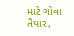માટે ગોવા તૈયાર,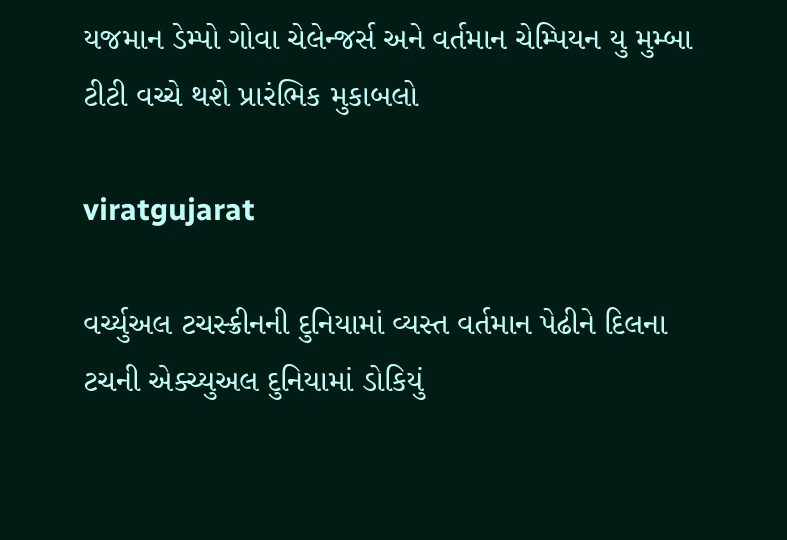યજમાન ડેમ્પો ગોવા ચેલેન્જર્સ અને વર્તમાન ચેમ્પિયન યુ મુમ્બા ટીટી વચ્ચે થશે પ્રારંભિક મુકાબલો

viratgujarat

વર્ચ્યુઅલ ટચસ્ક્રીનની દુનિયામાં વ્યસ્ત વર્તમાન પેઢીને દિલના ટચની એક્ચ્યુઅલ દુનિયામાં ડોકિયું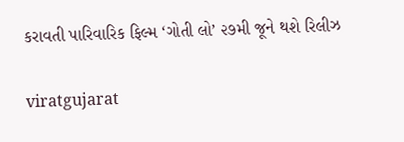કરાવતી પારિવારિક ફિલ્મ ‘ગોતી લો’ ૨૭મી જૂને થશે રિલીઝ

viratgujarat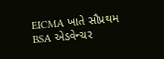EICMA ખાતે સૌપ્રથમ BSA એડવેન્ચર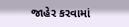જાહેર કરવામાં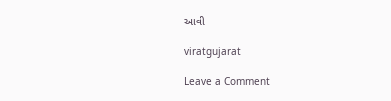આવી

viratgujarat

Leave a Comment